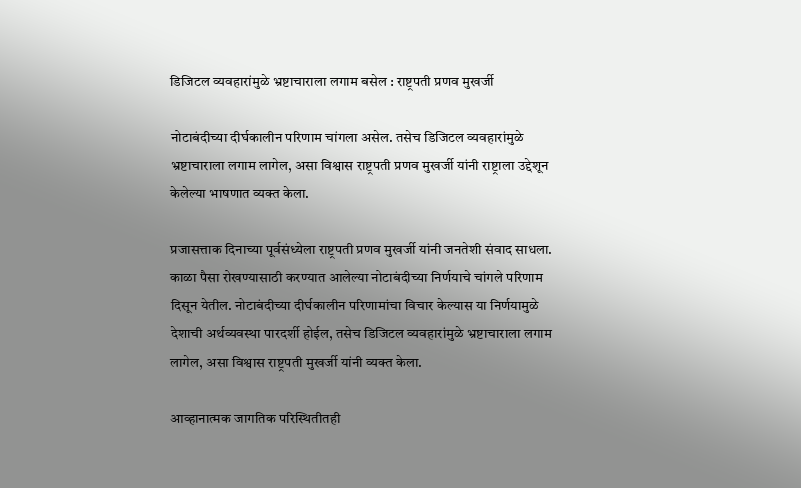डिजिटल व्यवहारांमुळे भ्रष्टाचाराला लगाम बसेल : राष्ट्रपती प्रणव मुखर्जी

नोटाबंदीच्या दीर्घकालीन परिणाम चांगला असेल. तसेच डिजिटल व्यवहारांमुळे भ्रष्टाचाराला लगाम लागेल, असा विश्वास राष्ट्रपती प्रणव मुखर्जी यांनी राष्ट्राला उद्देशून केलेल्या भाषणात व्यक्त केला.

प्रजासत्ताक दिनाच्या पूर्वसंध्येला राष्ट्रपती प्रणव मुखर्जी यांनी जनतेशी संवाद साधला. काळा पैसा रोखण्यासाठी करण्यात आलेल्या नोटाबंदीच्या निर्णयाचे चांगले परिणाम दिसून येतील. नोटाबंदीच्या दीर्घकालीन परिणामांचा विचार केल्यास या निर्णयामुळे देशाची अर्थव्यवस्था पारदर्शी होईल, तसेच डिजिटल व्यवहारांमुळे भ्रष्टाचाराला लगाम लागेल, असा विश्वास राष्ट्रपती मुखर्जी यांनी व्यक्त केला.

आव्हानात्मक जागतिक परिस्थितीतही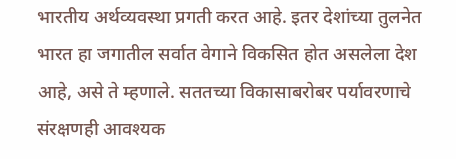भारतीय अर्थव्यवस्था प्रगती करत आहे. इतर देशांच्या तुलनेत भारत हा जगातील सर्वात वेगाने विकसित होत असलेला देश आहे, असे ते म्हणाले. सततच्या विकासाबरोबर पर्यावरणाचे संरक्षणही आवश्यक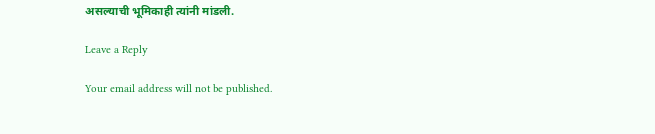असल्याची भूमिकाही त्यांनी मांडली.

Leave a Reply

Your email address will not be published.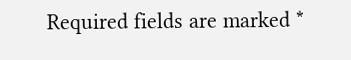Required fields are marked *